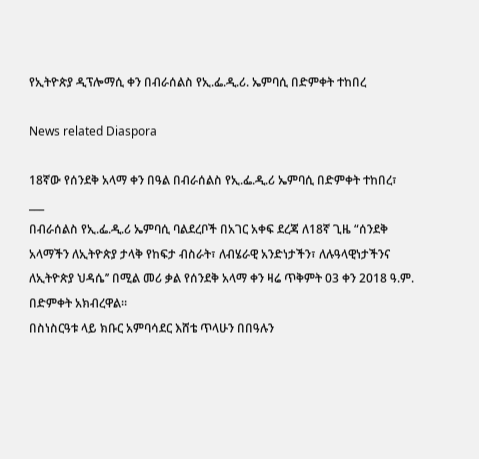የኢትዮጵያ ዲፕሎማሲ ቀን በብራሰልስ የኢ.ፌ.ዲ.ሪ. ኤምባሲ በድምቀት ተከበረ

News related Diaspora

18ኛው የሰንደቅ አላማ ቀን በዓል በብራሰልስ የኢ.ፌ.ዲ.ሪ ኤምባሲ በድምቀት ተከበረ፣
___
በብራሰልስ የኢ.ፌ.ዲ.ሪ ኤምባሲ ባልደረቦች በአገር አቀፍ ደረጃ ለ18ኛ ጊዜ “ሰንደቅ አላማችን ለኢትዮጵያ ታላቅ የከፍታ ብስራት፣ ለብሄራዊ አንድነታችን፣ ለሉዓላዊነታችንና ለኢትዮጵያ ህዳሴ’’ በሚል መሪ ቃል የሰንደቅ አላማ ቀን ዛሬ ጥቅምት 03 ቀን 2018 ዓ.ም. በድምቀት አክብረዋል።
በስነስርዓቱ ላይ ክቡር አምባሳደር እሸቴ ጥላሁን በበዓሉን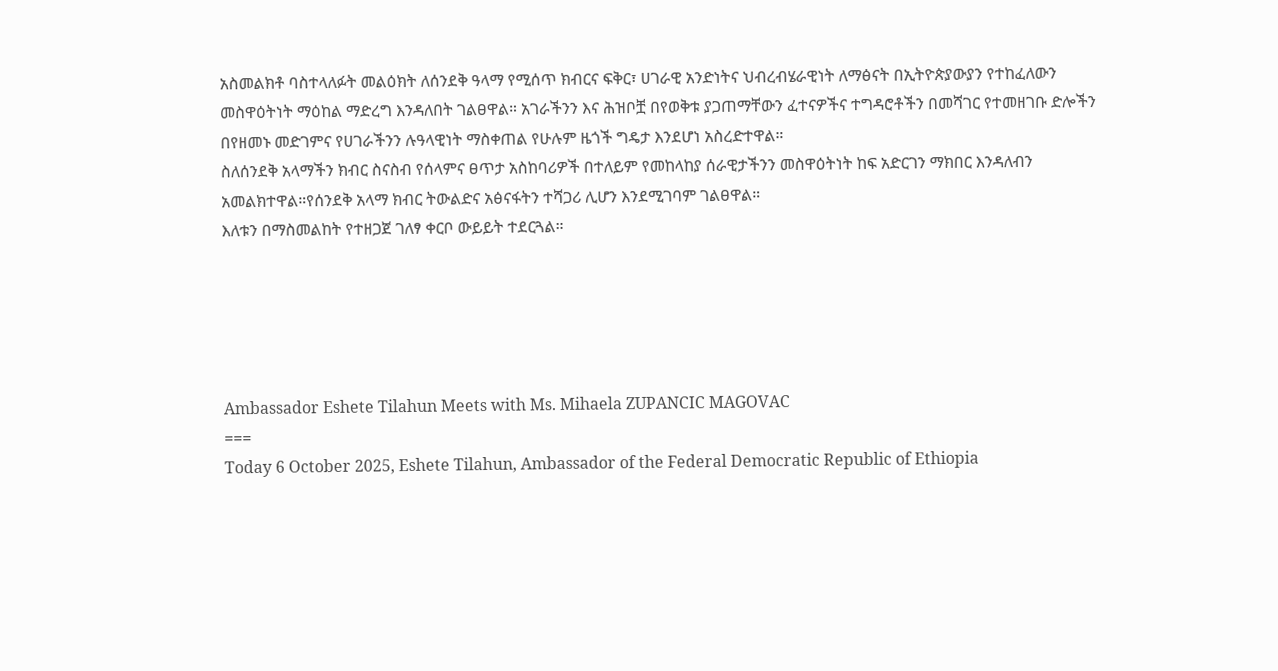አስመልክቶ ባስተላለፉት መልዕክት ለሰንደቅ ዓላማ የሚሰጥ ክብርና ፍቅር፣ ሀገራዊ አንድነትና ህብረብሄራዊነት ለማፅናት በኢትዮጵያውያን የተከፈለውን መስዋዕትነት ማዕከል ማድረግ እንዳለበት ገልፀዋል። አገራችንን እና ሕዝቦቿ በየወቅቱ ያጋጠማቸውን ፈተናዎችና ተግዳሮቶችን በመሻገር የተመዘገቡ ድሎችን በየዘመኑ መድገምና የሀገራችንን ሉዓላዊነት ማስቀጠል የሁሉም ዜጎች ግዴታ እንደሆነ አስረድተዋል።
ስለሰንደቅ አላማችን ክብር ስናስብ የሰላምና ፀጥታ አስከባሪዎች በተለይም የመከላከያ ሰራዊታችንን መስዋዕትነት ከፍ አድርገን ማክበር እንዳለብን አመልክተዋል።የሰንደቅ አላማ ክብር ትውልድና አፅናፋትን ተሻጋሪ ሊሆን እንደሚገባም ገልፀዋል።
እለቱን በማስመልከት የተዘጋጀ ገለፃ ቀርቦ ውይይት ተደርጓል።





Ambassador Eshete Tilahun Meets with Ms. Mihaela ZUPANCIC MAGOVAC
===
Today 6 October 2025, Eshete Tilahun, Ambassador of the Federal Democratic Republic of Ethiopia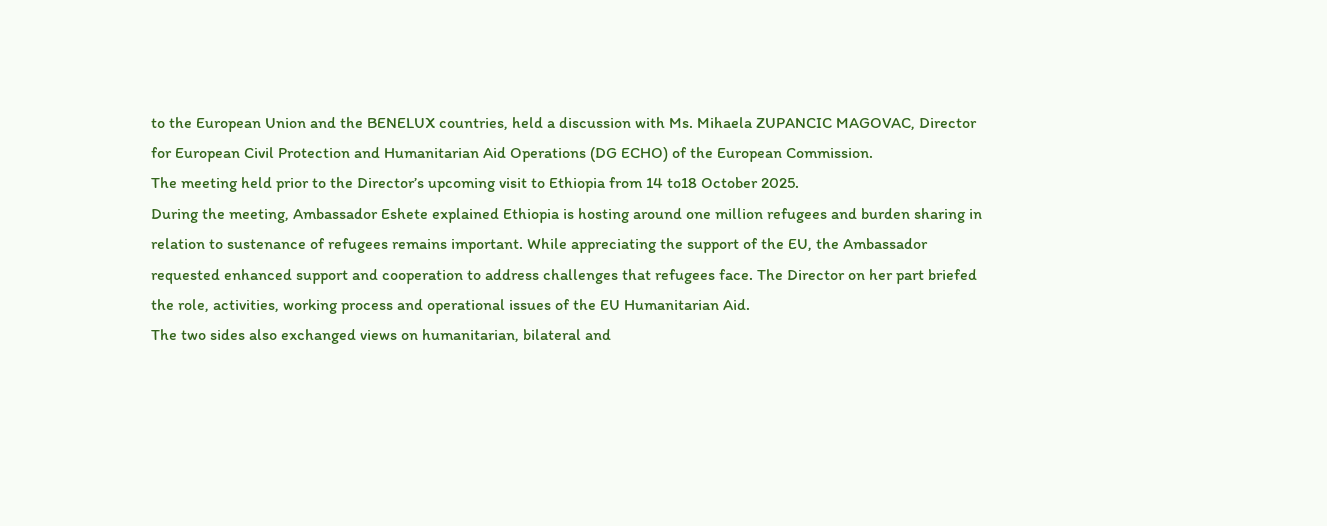to the European Union and the BENELUX countries, held a discussion with Ms. Mihaela ZUPANCIC MAGOVAC, Director for European Civil Protection and Humanitarian Aid Operations (DG ECHO) of the European Commission.
The meeting held prior to the Director’s upcoming visit to Ethiopia from 14 to18 October 2025.
During the meeting, Ambassador Eshete explained Ethiopia is hosting around one million refugees and burden sharing in relation to sustenance of refugees remains important. While appreciating the support of the EU, the Ambassador requested enhanced support and cooperation to address challenges that refugees face. The Director on her part briefed the role, activities, working process and operational issues of the EU Humanitarian Aid.
The two sides also exchanged views on humanitarian, bilateral and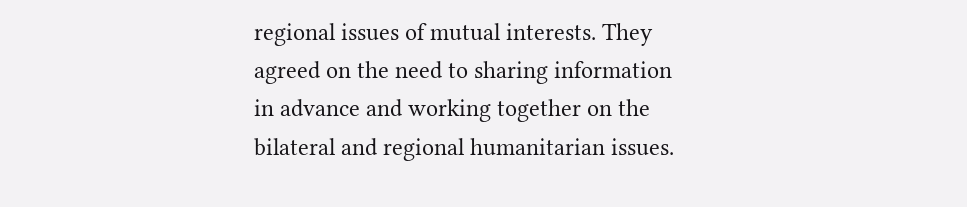regional issues of mutual interests. They agreed on the need to sharing information in advance and working together on the bilateral and regional humanitarian issues.